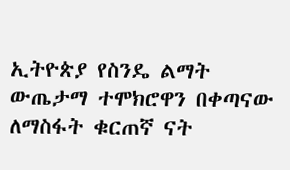ኢትዮጵያ የስንዴ ልማት ውጤታማ ተሞክሮዋን በቀጣናው ለማስፋት ቁርጠኛ ናት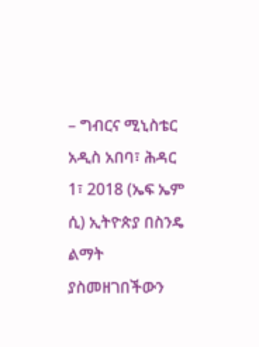– ግብርና ሚኒስቴር
አዲስ አበባ፣ ሕዳር 1፣ 2018 (ኤፍ ኤም ሲ) ኢትዮጵያ በስንዴ ልማት ያስመዘገበችውን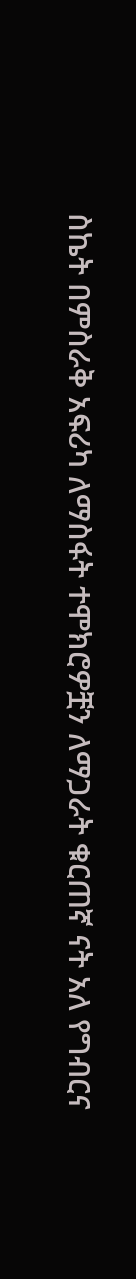ስኬት በምስራቅ አፍሪካ ለማስፋት ተሞክሮዎቿን ለማጋራት ቁርጠኛ ናት አለ የግብርና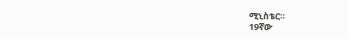ሚኒስቴር።
19ኛው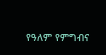የዓለም የምግብና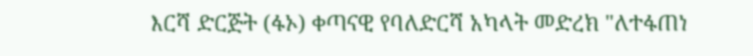እርሻ ድርጅት (ፋኦ) ቀጣናዊ የባለድርሻ አካላት መድረክ "ለተፋጠነ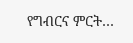የግብርና ምርት…